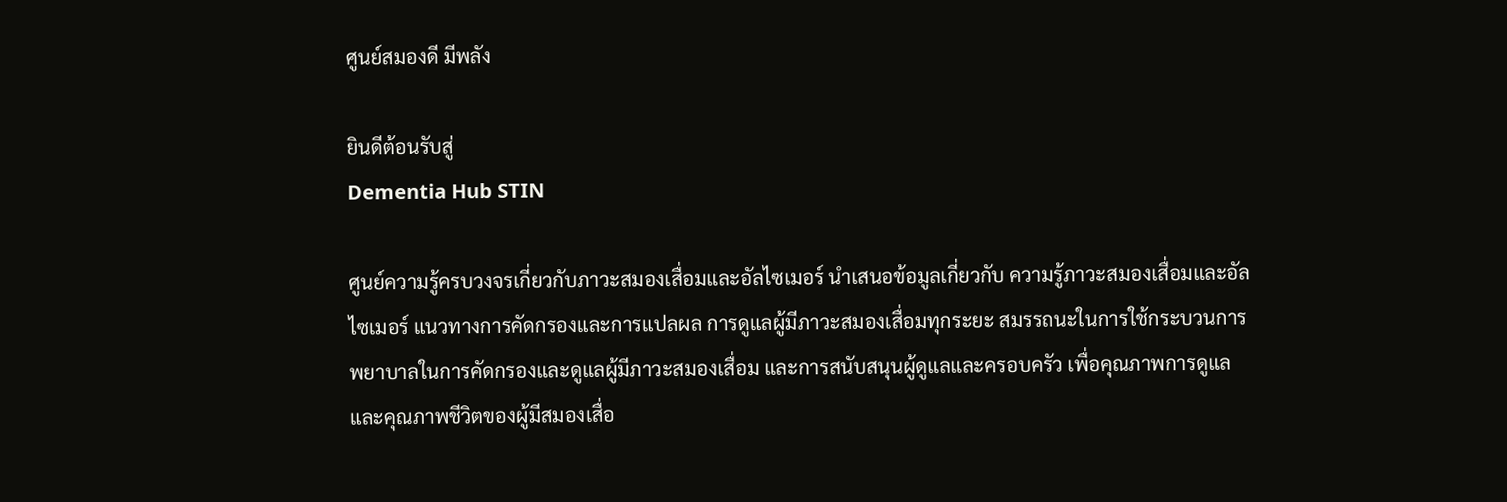ศูนย์สมองดี มีพลัง

ยินดีต้อนรับสู่
Dementia Hub STIN

ศูนย์ความรู้ครบวงจรเกี่ยวกับภาวะสมองเสื่อมและอัลไซเมอร์ นำเสนอข้อมูลเกี่ยวกับ ความรู้ภาวะสมองเสื่อมและอัลไซเมอร์ แนวทางการคัดกรองและการแปลผล การดูแลผู้มีภาวะสมองเสื่อมทุกระยะ สมรรถนะในการใช้กระบวนการพยาบาลในการคัดกรองและดูแลผู้มีภาวะสมองเสื่อม และการสนับสนุนผู้ดูแลและครอบครัว เพื่อคุณภาพการดูแล และคุณภาพชีวิตของผู้มีสมองเสื่อ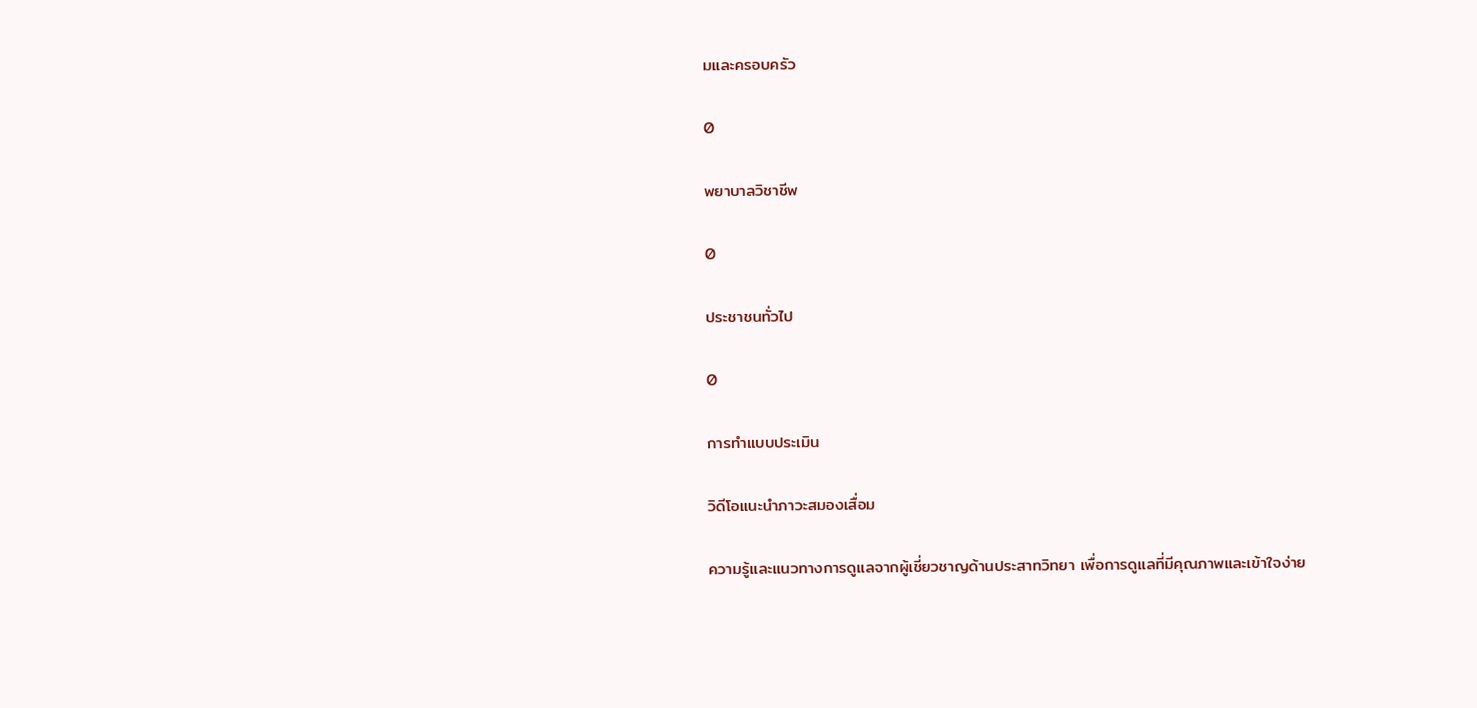มและครอบครัว

0

พยาบาลวิชาชีพ

0

ประชาชนทั่วไป

0

การทำแบบประเมิน

วิดีโอแนะนำภาวะสมองเสื่อม

ความรู้และแนวทางการดูแลจากผู้เชี่ยวชาญด้านประสาทวิทยา เพื่อการดูแลที่มีคุณภาพและเข้าใจง่าย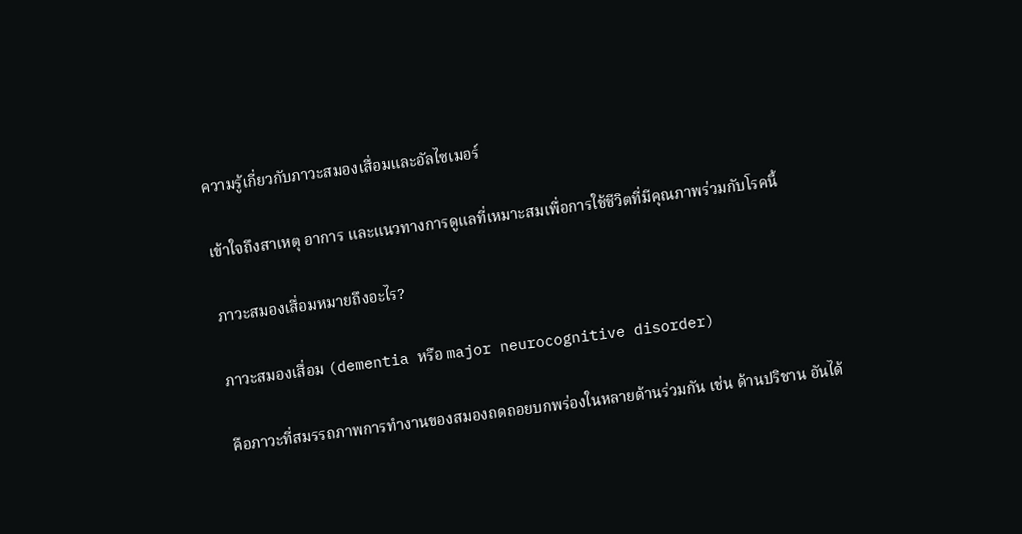ความรู้เกี่ยวกับภาวะสมองเสื่อมและอัลไซเมอร์

เข้าใจถึงสาเหตุ อาการ และแนวทางการดูแลที่เหมาะสมเพื่อการใช้ชีวิตที่มีคุณภาพร่วมกับโรคนี้

ภาวะสมองเสื่อมหมายถึงอะไร?

ภาวะสมองเสื่อม (dementia หรือ major neurocognitive disorder)

คือภาวะที่สมรรถภาพการทำงานของสมองถดถอยบกพร่องในหลายด้านร่วมกัน เช่น ด้านปริชาน อันได้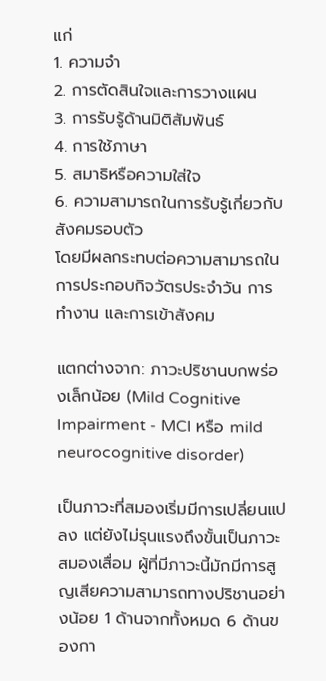แก่
1. ความจำ
2. การตัดสินใจและการวางแผน
3. การรับรู้ด้านมิติสัมพันธ์
4. การใช้ภาษา
5. สมาธิหรือความใส่ใจ
6. ความสามารถในการรับรู้เกี่ยวกับสังคมรอบตัว
โดยมีผลกระทบต่อความสามารถในการประกอบกิจวัตรประจำวัน การทำงาน และการเข้าสังคม

แตกต่างจาก: ภาวะปริชานบกพร่องเล็กน้อย (Mild Cognitive Impairment - MCI หรือ mild neurocognitive disorder)

เป็นภาวะที่สมองเริ่มมีการเปลี่ยนแปลง แต่ยังไม่รุนแรงถึงขั้นเป็นภาวะสมองเสื่อม ผู้ที่มีภาวะนี้มักมีการสูญเสียความสามารถทางปริชานอย่างน้อย 1 ด้านจากทั้งหมด 6 ด้านของกา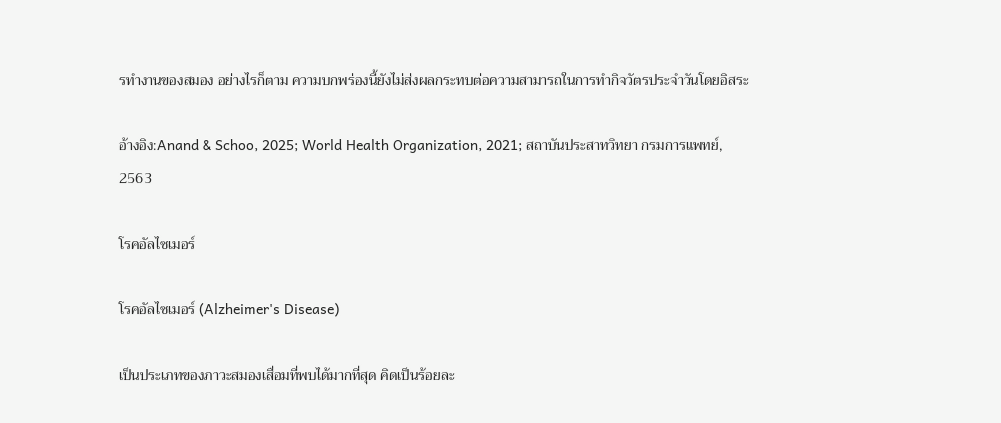รทำงานของสมอง อย่างไรก็ตาม ความบกพร่องนี้ยังไม่ส่งผลกระทบต่อความสามารถในการทำกิจวัตรประจำวันโดยอิสระ

อ้างอิง:Anand & Schoo, 2025; World Health Organization, 2021; สถาบันประสาทวิทยา กรมการแพทย์, 2563

โรคอัลไซเมอร์

โรคอัลไซเมอร์ (Alzheimer's Disease)

เป็นประเภทของภาวะสมองเสื่อมที่พบได้มากที่สุด คิดเป็นร้อยละ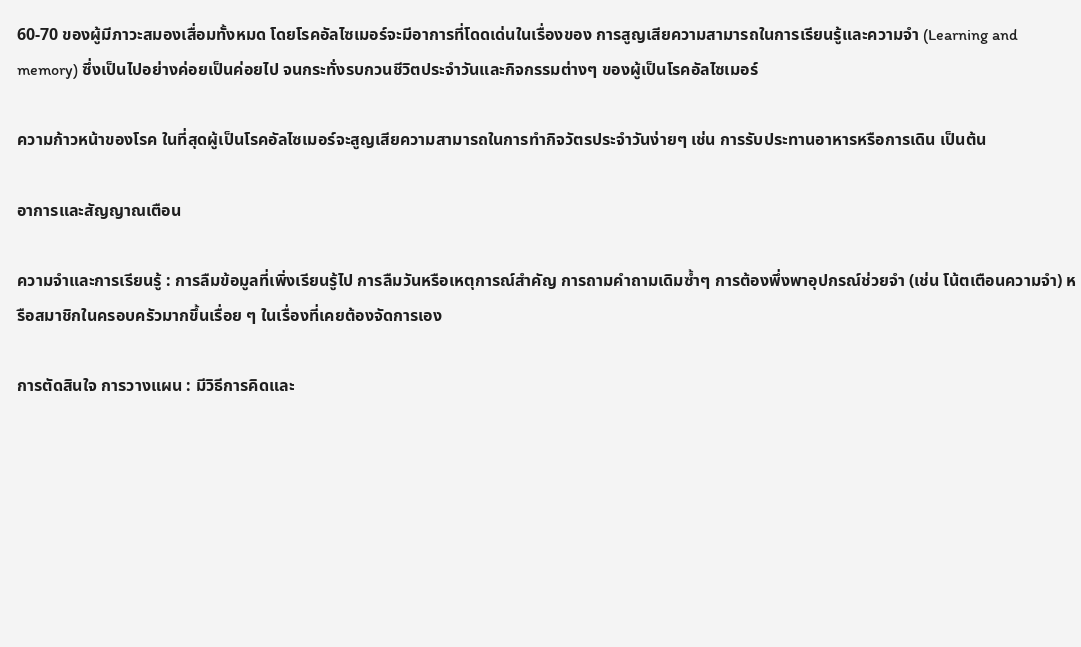60-70 ของผู้มีภาวะสมองเสื่อมทั้งหมด โดยโรคอัลไซเมอร์จะมีอาการที่โดดเด่นในเรื่องของ การสูญเสียความสามารถในการเรียนรู้และความจำ (Learning and memory) ซึ่งเป็นไปอย่างค่อยเป็นค่อยไป จนกระทั่งรบกวนชีวิตประจำวันและกิจกรรมต่างๆ ของผู้เป็นโรคอัลไซเมอร์

ความก้าวหน้าของโรค ในที่สุดผู้เป็นโรคอัลไซเมอร์จะสูญเสียความสามารถในการทำกิจวัตรประจำวันง่ายๆ เช่น การรับประทานอาหารหรือการเดิน เป็นต้น

อาการและสัญญาณเตือน

ความจำและการเรียนรู้ : การลืมข้อมูลที่เพิ่งเรียนรู้ไป การลืมวันหรือเหตุการณ์สำคัญ การถามคำถามเดิมซ้ำๆ การต้องพึ่งพาอุปกรณ์ช่วยจำ (เช่น โน้ตเตือนความจำ) หรือสมาชิกในครอบครัวมากขึ้นเรื่อย ๆ ในเรื่องที่เคยต้องจัดการเอง

การตัดสินใจ การวางแผน : มีวิธีการคิดและ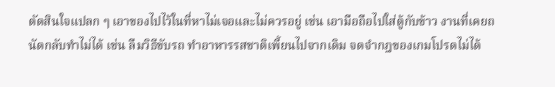ตัดสินใจแปลก ๆ เอาของไปไว้ในที่หาไม่เจอและไม่ควรอยู่ เช่น เอามือถือไปใส่ตู้กับข้าว งานที่เคยถนัดกลับทำไม่ได้ เช่น ลืมวิธีขับรถ ทำอาหารรสชาติเพี้ยนไปจากเดิม จดจำกฎของเกมโปรดไม่ได้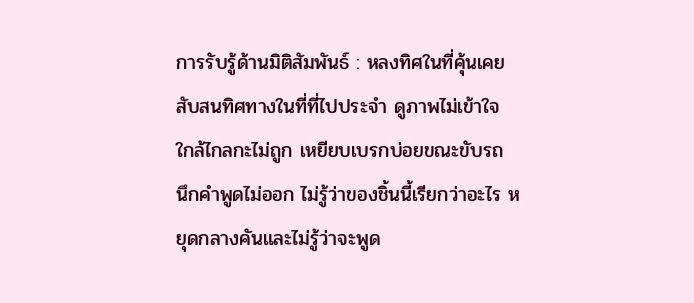การรับรู้ด้านมิติสัมพันธ์ : หลงทิศในที่คุ้นเคย สับสนทิศทางในที่ที่ไปประจำ ดูภาพไม่เข้าใจ ใกล้ไกลกะไม่ถูก เหยียบเบรกบ่อยขณะขับรถ นึกคำพูดไม่ออก ไม่รู้ว่าของชิ้นนี้เรียกว่าอะไร หยุดกลางคันและไม่รู้ว่าจะพูด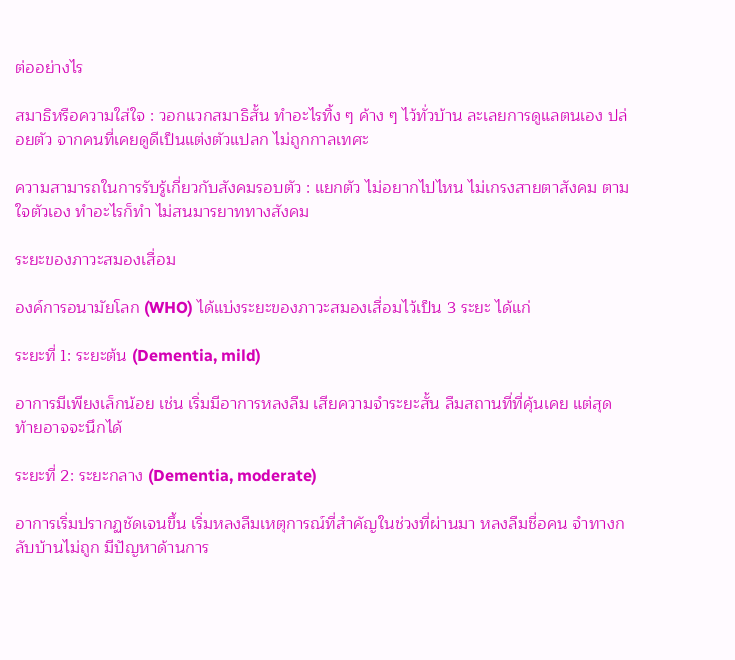ต่ออย่างไร

สมาธิหรือความใส่ใจ : วอกแวกสมาธิสั้น ทำอะไรทิ้ง ๆ ค้าง ๆ ไว้ทั่วบ้าน ละเลยการดูแลตนเอง ปล่อยตัว จากคนที่เคยดูดีเป็นแต่งตัวแปลก ไม่ถูกกาลเทศะ

ความสามารถในการรับรู้เกี่ยวกับสังคมรอบตัว : แยกตัว ไม่อยากไปไหน ไม่เกรงสายตาสังคม ตามใจตัวเอง ทำอะไรก็ทำ ไม่สนมารยาททางสังคม

ระยะของภาวะสมองเสื่อม

องค์การอนามัยโลก (WHO) ได้แบ่งระยะของภาวะสมองเสื่อมไว้เป็น 3 ระยะ ได้แก่

ระยะที่ 1: ระยะต้น (Dementia, mild)

อาการมีเพียงเล็กน้อย เช่น เริ่มมีอาการหลงลืม เสียความจำระยะสั้น ลืมสถานที่ที่คุ้นเคย แต่สุดท้ายอาจจะนึกได้

ระยะที่ 2: ระยะกลาง (Dementia, moderate)

อาการเริ่มปรากฏชัดเจนขึ้น เริ่มหลงลืมเหตุการณ์ที่สำคัญในช่วงที่ผ่านมา หลงลืมชื่อคน จำทางกลับบ้านไม่ถูก มีปัญหาด้านการ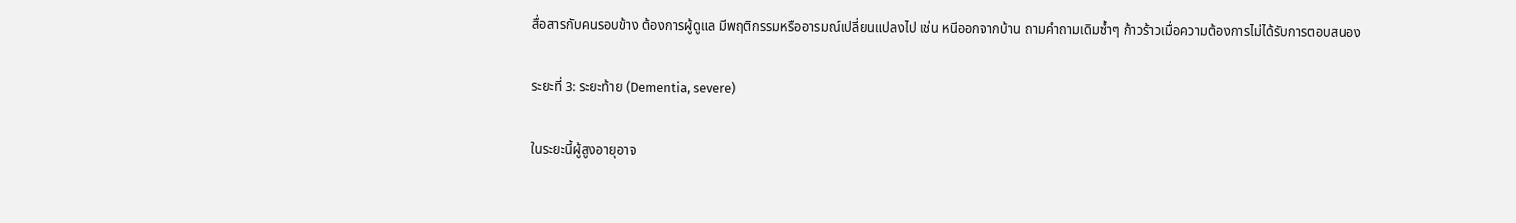สื่อสารกับคนรอบข้าง ต้องการผู้ดูแล มีพฤติกรรมหรืออารมณ์เปลี่ยนแปลงไป เช่น หนีออกจากบ้าน ถามคำถามเดิมซ้ำๆ ก้าวร้าวเมื่อความต้องการไม่ได้รับการตอบสนอง

ระยะที่ 3: ระยะท้าย (Dementia, severe)

ในระยะนี้ผู้สูงอายุอาจ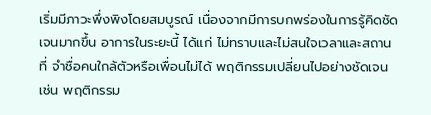เริ่มมีภาวะพึ่งพิงโดยสมบูรณ์ เนื่องจากมีการบกพร่องในการรู้คิดชัดเจนมากขึ้น อาการในระยะนี้ ได้แก่ ไม่ทราบและไม่สนใจเวลาและสถานที่ จำชื่อคนใกล้ตัวหรือเพื่อนไม่ได้ พฤติกรรมเปลี่ยนไปอย่างชัดเจน เช่น พฤติกรรม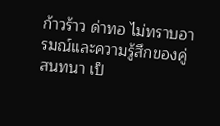ก้าวร้าว ด่าทอ ไม่ทราบอารมณ์และความรู้สึกของคู่สนทนา เป็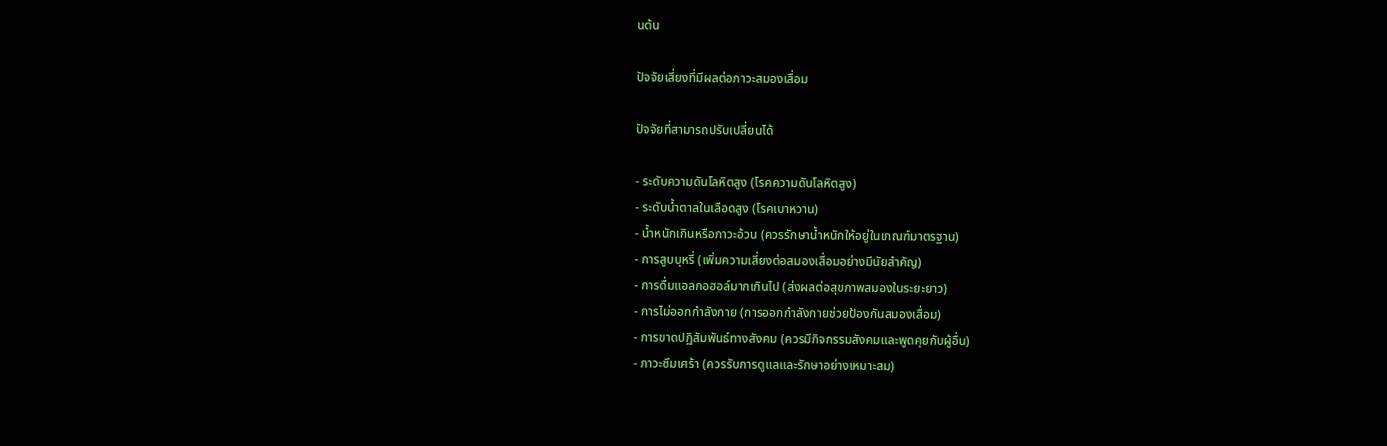นต้น

ปัจจัยเสี่ยงที่มีผลต่อภาวะสมองเสื่อม

ปัจจัยที่สามารถปรับเปลี่ยนได้

- ระดับความดันโลหิตสูง (โรคความดันโลหิตสูง)
- ระดับน้ำตาลในเลือดสูง (โรคเบาหวาน)
- น้ำหนักเกินหรือภาวะอ้วน (ควรรักษาน้ำหนักให้อยู่ในเกณฑ์มาตรฐาน)
- การสูบบุหรี่ (เพิ่มความเสี่ยงต่อสมองเสื่อมอย่างมีนัยสำคัญ)
- การดื่มแอลกอฮอล์มากเกินไป (ส่งผลต่อสุขภาพสมองในระยะยาว)
- การไม่ออกกำลังกาย (การออกกำลังกายช่วยป้องกันสมองเสื่อม)
- การขาดปฏิสัมพันธ์ทางสังคม (ควรมีกิจกรรมสังคมและพูดคุยกับผู้อื่น)
- ภาวะซึมเศร้า (ควรรับการดูแลและรักษาอย่างเหมาะสม)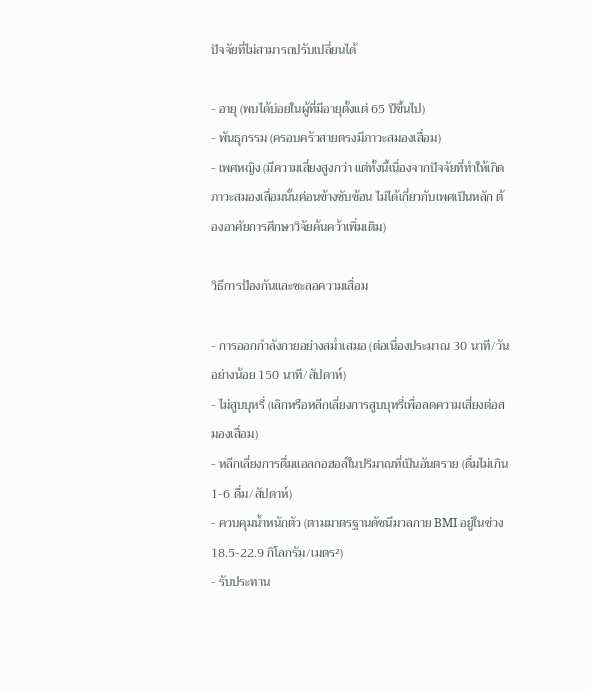ปัจจัยที่ไม่สามารถปรับเปลี่ยนได้

- อายุ (พบได้บ่อยในผู้ที่มีอายุตั้งแต่ 65 ปีขึ้นไป)
- พันธุกรรม (ครอบครัวสายตรงมีภาวะสมองเสื่อม)
- เพศหญิง (มีความเสี่ยงสูงกว่า แต่ทั้งนี้เนื่องจากปัจจัยที่ทำให้เกิดภาวะสมองเสื่อมนั้นค่อนข้างซับซ้อน ไม่ได้เกี่ยวกับเพศเป็นหลัก ต้องอาศัยการศึกษาวิจัยค้นคว้าเพิ่มเติม)

วิธีการป้องกันและชะลอความเสื่อม

- การออกกำลังกายอย่างสม่ำเสมอ (ต่อเนื่องประมาณ 30 นาที/วัน อย่างน้อย 150 นาที/สัปดาห์)
- ไม่สูบบุหรี่ (เลิกหรือหลีกเลี่ยงการสูบบุหรี่เพื่อลดความเสี่ยงต่อสมองเสื่อม)
- หลีกเลี่ยงการดื่มแอลกอฮอล์ในปริมาณที่เป็นอันตราย (ดื่มไม่เกิน 1-6 ดื่ม/สัปดาห์)
- ควบคุมน้ำหนักตัว (ตามมาตรฐานดัชนีมวลกาย BMI อยู่ในช่วง 18.5-22.9 กิโลกรัม/เมตร²)
- รับประทาน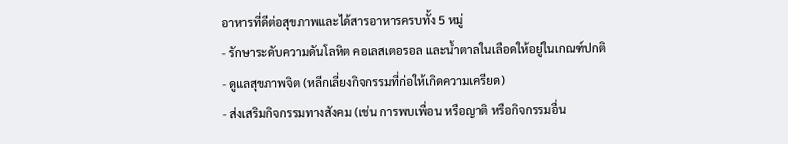อาหารที่ดีต่อสุขภาพและได้สารอาหารครบทั้ง 5 หมู่
- รักษาระดับความดันโลหิต คอเลสเตอรอล และน้ำตาลในเลือดให้อยู่ในเกณฑ์ปกติ
- ดูแลสุขภาพจิต (หลีกเลี่ยงกิจกรรมที่ก่อให้เกิดความเครียด)
- ส่งเสริมกิจกรรมทางสังคม (เช่น การพบเพื่อน หรือญาติ หรือกิจกรรมอื่น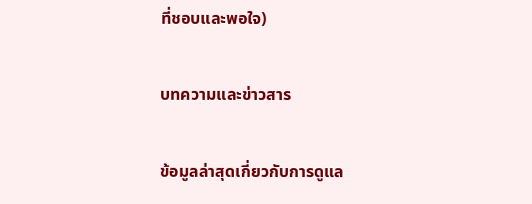ที่ชอบและพอใจ)

บทความและข่าวสาร

ข้อมูลล่าสุดเกี่ยวกับการดูแล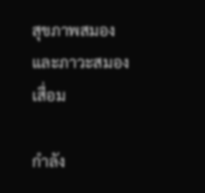สุขภาพสมองและภาวะสมองเสื่อม

กำลัง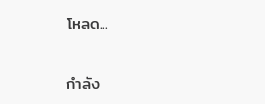โหลด...

กำลัง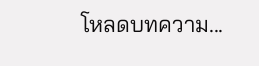โหลดบทความ...